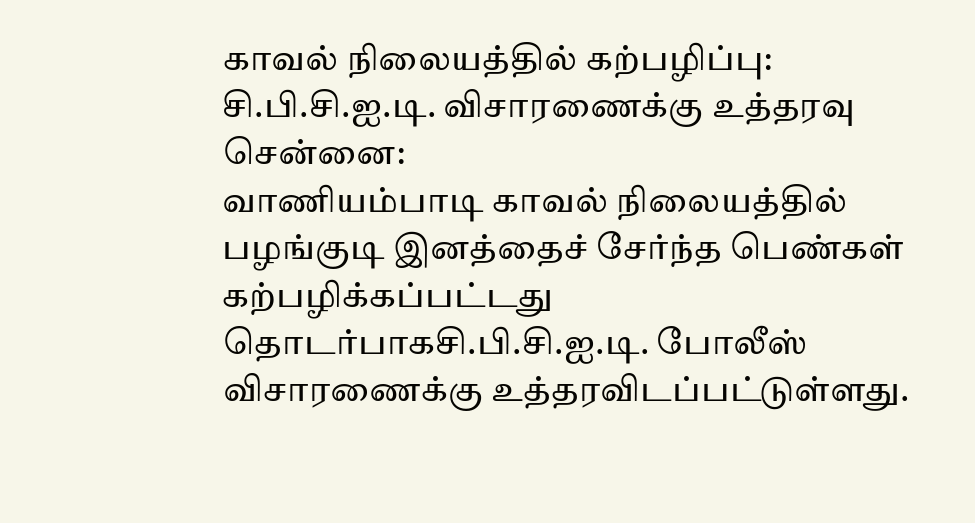காவல் நிலையத்தில் கற்பழிப்பு: சி.பி.சி.ஐ.டி. விசாரணைக்கு உத்தரவு
சென்னை:
வாணியம்பாடி காவல் நிலையத்தில் பழங்குடி இனத்தைச் சேர்ந்த பெண்கள் கற்பழிக்கப்பட்டது தொடர்பாகசி.பி.சி.ஐ.டி. போலீஸ் விசாரணைக்கு உத்தரவிடப்பட்டுள்ளது.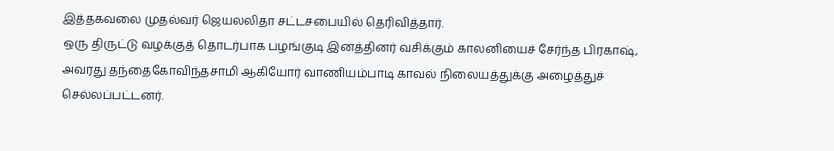இத்தகவலை முதல்வர் ஜெயலலிதா சட்டசபையில் தெரிவித்தார்.
ஒரு திருட்டு வழக்குத் தொடர்பாக பழங்குடி இனத்தினர் வசிக்கும் காலனியைச் சேர்ந்த பிரகாஷ், அவரது தந்தைகோவிந்தசாமி ஆகியோர் வாணியம்பாடி காவல் நிலையத்துக்கு அழைத்துச் செல்லப்பட்டனர்.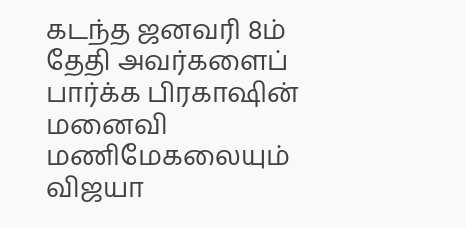கடந்த ஜனவரி 8ம் தேதி அவர்களைப் பார்க்க பிரகாஷின் மனைவி மணிமேகலையும் விஜயா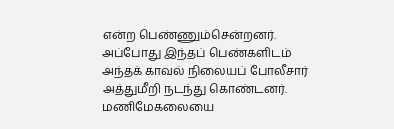என்ற பெண்ணும்சென்றனர். அப்போது இந்தப் பெண்களிடம் அந்தக் காவல் நிலையப் போலீசார் அத்துமீறி நடந்து கொண்டனர்.
மணிமேகலையை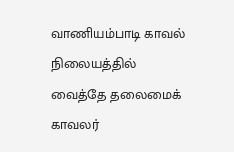வாணியம்பாடி காவல் நிலையத்தில் வைத்தே தலைமைக் காவலர்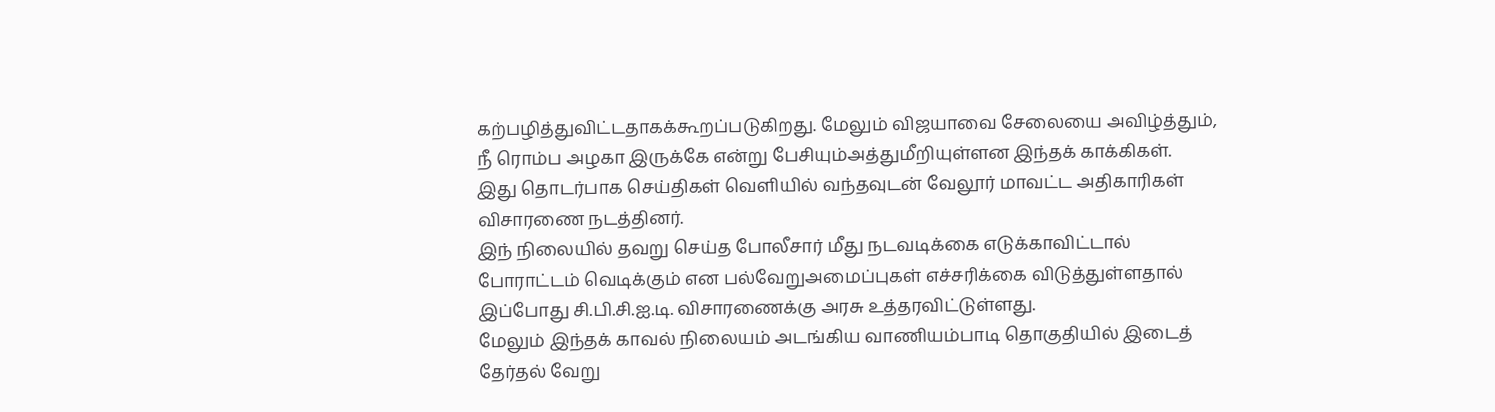கற்பழித்துவிட்டதாகக்கூறப்படுகிறது. மேலும் விஜயாவை சேலையை அவிழ்த்தும், நீ ரொம்ப அழகா இருக்கே என்று பேசியும்அத்துமீறியுள்ளன இந்தக் காக்கிகள்.
இது தொடர்பாக செய்திகள் வெளியில் வந்தவுடன் வேலூர் மாவட்ட அதிகாரிகள் விசாரணை நடத்தினர்.
இந் நிலையில் தவறு செய்த போலீசார் மீது நடவடிக்கை எடுக்காவிட்டால் போராட்டம் வெடிக்கும் என பல்வேறுஅமைப்புகள் எச்சரிக்கை விடுத்துள்ளதால் இப்போது சி.பி.சி.ஐ.டி. விசாரணைக்கு அரசு உத்தரவிட்டுள்ளது.
மேலும் இந்தக் காவல் நிலையம் அடங்கிய வாணியம்பாடி தொகுதியில் இடைத் தேர்தல் வேறு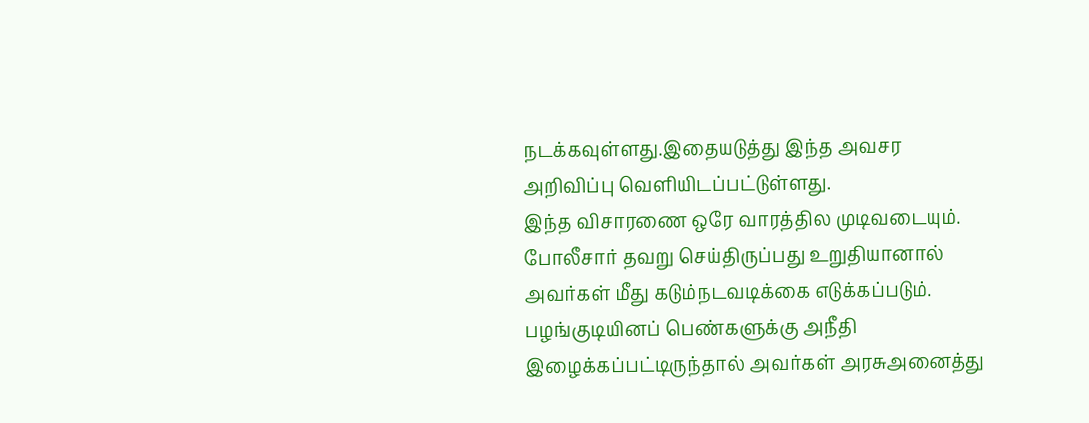நடக்கவுள்ளது.இதையடுத்து இந்த அவசர அறிவிப்பு வெளியிடப்பட்டுள்ளது.
இந்த விசாரணை ஒரே வாரத்தில முடிவடையும். போலீசார் தவறு செய்திருப்பது உறுதியானால் அவர்கள் மீது கடும்நடவடிக்கை எடுக்கப்படும். பழங்குடியினப் பெண்களுக்கு அநீதி இழைக்கப்பட்டிருந்தால் அவர்கள் அரசுஅனைத்து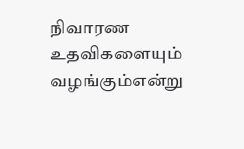நிவாரண உதவிகளையும் வழங்கும்என்று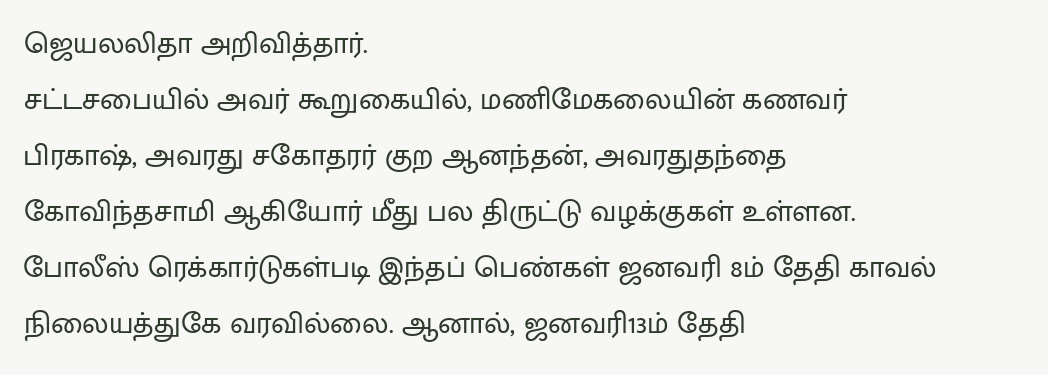ஜெயலலிதா அறிவித்தார்.
சட்டசபையில் அவர் கூறுகையில், மணிமேகலையின் கணவர் பிரகாஷ், அவரது சகோதரர் குற ஆனந்தன், அவரதுதந்தை கோவிந்தசாமி ஆகியோர் மீது பல திருட்டு வழக்குகள் உள்ளன.
போலீஸ் ரெக்கார்டுகள்படி இந்தப் பெண்கள் ஜனவரி 8ம் தேதி காவல் நிலையத்துகே வரவில்லை. ஆனால், ஜனவரி13ம் தேதி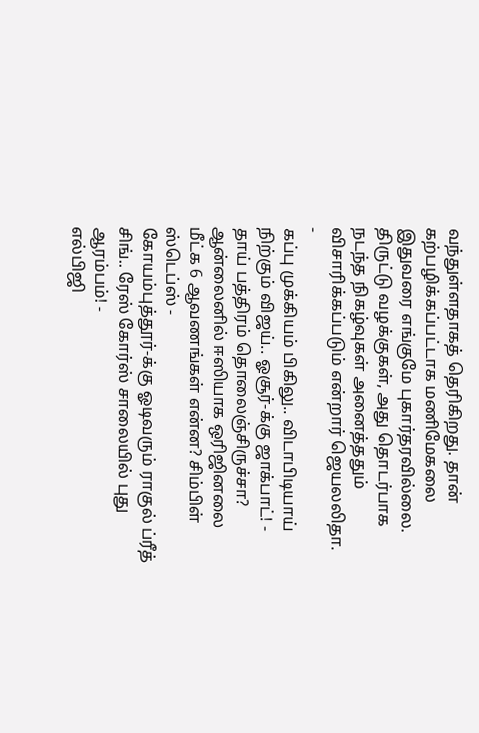வந்துள்ளதாகத் தெரிகிறது. தான் கற்பழிக்கப்பட்டாக மணிமேகலை இதுவரை எங்குமே புகார்தரவில்லை.
திருட்டு வழக்குகள், அது தொடர்பாக நடந்த நிகழ்வுகள் அனைத்ததும் விசாரிக்கப்படும் என்றார் ஜெயலலிதா.
-
கப்பு முக்கியம் பிகிலு.. விடாபிடியாய் நிற்கும் விஜய்.. ஓசூர்-க்கு ஜாக்பாட்! -
தாய் பத்திரம் தொலைஞ்சிருச்சா? ஆன்லைனில் ஈஸியாக ஒரிஜினலை மீட்க 6 ஆவணங்கள் என்ன? சிம்பிள் ஸ்டெப்ஸ் -
கோயம்புத்தூர்-க்கு ஓடிவரும் ராகுல் ப்ரீத் சிங்.. ரேஸ் கோர்ஸ் சாலையில் புது ஆரம்பம்! -
எல்பிஜி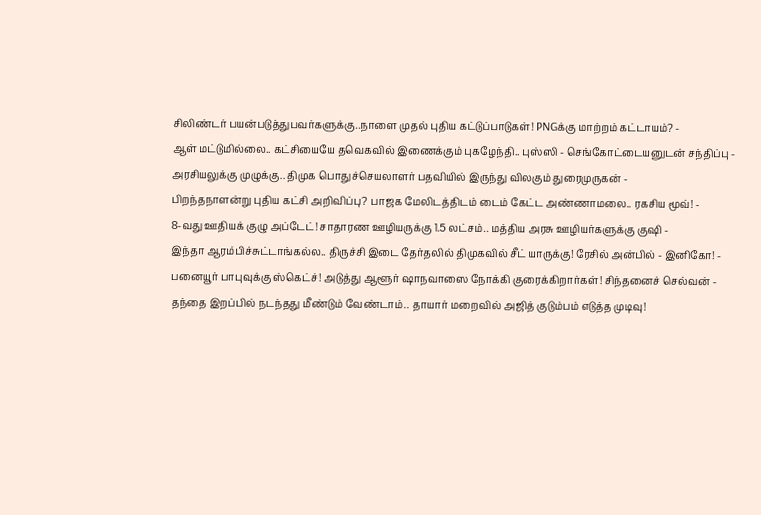சிலிண்டர் பயன்படுத்துபவர்களுக்கு..நாளை முதல் புதிய கட்டுப்பாடுகள்! PNGக்கு மாற்றம் கட்டாயம்? -
ஆள் மட்டுமில்லை.. கட்சியையே தவெகவில் இணைக்கும் புகழேந்தி.. புஸ்ஸி - செங்கோட்டையனுடன் சந்திப்பு -
அரசியலுக்கு முழுக்கு.. திமுக பொதுச்செயலாளர் பதவியில் இருந்து விலகும் துரைமுருகன் -
பிறந்தநாளன்று புதிய கட்சி அறிவிப்பு? பாஜக மேலிடத்திடம் டைம் கேட்ட அண்ணாமலை.. ரகசிய மூவ்! -
8-வது ஊதியக் குழு அப்டேட்! சாதாரண ஊழியருக்கு 1.5 லட்சம்.. மத்திய அரசு ஊழியர்களுக்கு குஷி -
இந்தா ஆரம்பிச்சுட்டாங்கல்ல.. திருச்சி இடை தேர்தலில் திமுகவில் சீட் யாருக்கு! ரேசில் அன்பில் - இனிகோ! -
பனையூர் பாபுவுக்கு ஸ்கெட்ச்! அடுத்து ஆளூர் ஷாநவாஸை நோக்கி குரைக்கிறார்கள்! சிந்தனைச் செல்வன் -
தந்தை இறப்பில் நடந்தது மீண்டும் வேண்டாம்.. தாயார் மறைவில் அஜித் குடும்பம் எடுத்த முடிவு!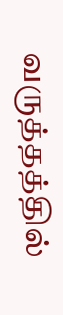வருத்தத்தில்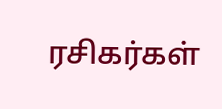ரசிகர்கள்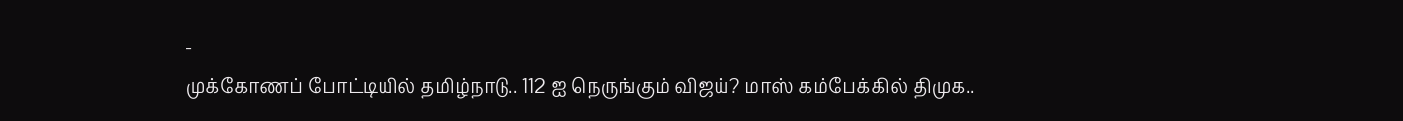-
முக்கோணப் போட்டியில் தமிழ்நாடு.. 112 ஐ நெருங்கும் விஜய்? மாஸ் கம்பேக்கில் திமுக..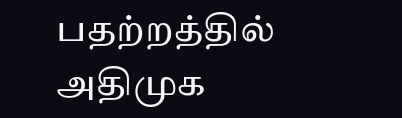பதற்றத்தில் அதிமுக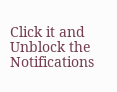Click it and Unblock the Notifications